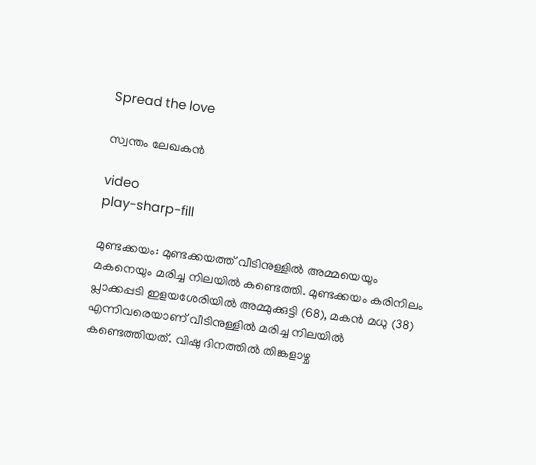Spread the love

സ്വന്തം ലേഖകൻ

video
play-sharp-fill

മുണ്ടക്കയം: മുണ്ടക്കയത്ത് വീടിനുള്ളിൽ അമ്മയെയും മകനെയും മരിച്ച നിലയിൽ കണ്ടെത്തി. മുണ്ടക്കയം കരിനിലം പ്ലാക്കപ്പടി ഇളയശേരിയിൽ അമ്മുക്കുട്ടി (68), മകൻ മധു (38) എന്നിവരെയാണ് വീടിനുള്ളിൽ മരിച്ച നിലയിൽ കണ്ടെത്തിയത്. വിഷു ദിനത്തിൽ തിങ്കളാഴ്ച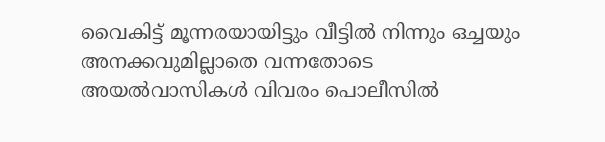വൈകിട്ട് മൂന്നരയായിട്ടും വീട്ടിൽ നിന്നും ഒച്ചയും അനക്കവുമില്ലാതെ വന്നതോടെ അയൽവാസികൾ വിവരം പൊലീസിൽ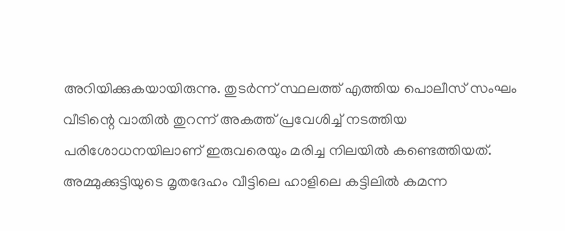അറിയിക്കുകയായിരുന്നു. തുടർന്ന് സ്ഥലത്ത് എത്തിയ പൊലീസ് സംഘം വീടിന്റെ വാതിൽ തുറന്ന് അകത്ത് പ്രവേശിച്ച് നടത്തിയ പരിശോധനയിലാണ് ഇരുവരെയും മരിച്ച നിലയിൽ കണ്ടെത്തിയത്. അമ്മുക്കുട്ടിയുടെ മൃതദേഹം വീട്ടിലെ ഹാളിലെ കട്ടിലിൽ കമന്ന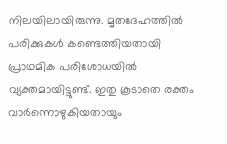നിലയിലായിരുന്നു. മൃതദേഹത്തിൽ പരിക്കുകൾ കണ്ടെത്തിയതായി പ്രാഥമിക പരിശോധയിൽ വ്യക്തമായിട്ടുണ്ട്. ഇതു കൂടാതെ രക്തം വാർന്നൊഴുകിയതായും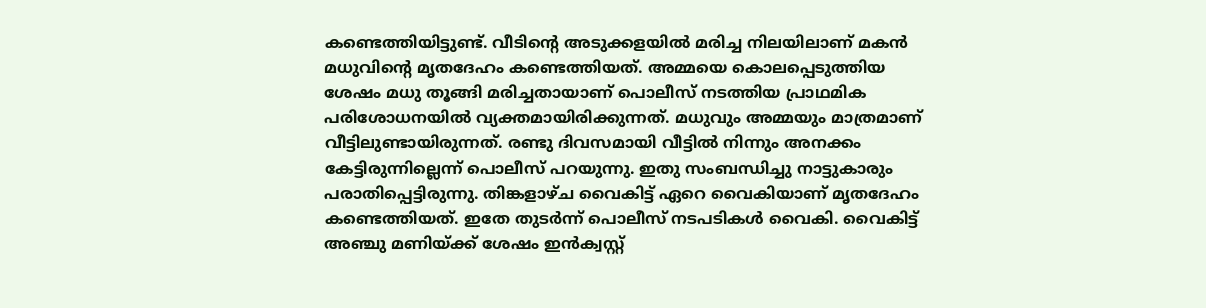കണ്ടെത്തിയിട്ടുണ്ട്. വീടിന്റെ അടുക്കളയിൽ മരിച്ച നിലയിലാണ് മകൻ മധുവിന്റെ മൃതദേഹം കണ്ടെത്തിയത്. അമ്മയെ കൊലപ്പെടുത്തിയ ശേഷം മധു തൂങ്ങി മരിച്ചതായാണ് പൊലീസ് നടത്തിയ പ്രാഥമിക പരിശോധനയിൽ വ്യക്തമായിരിക്കുന്നത്. മധുവും അമ്മയും മാത്രമാണ് വീട്ടിലുണ്ടായിരുന്നത്. രണ്ടു ദിവസമായി വീട്ടിൽ നിന്നും അനക്കം കേട്ടിരുന്നില്ലെന്ന് പൊലീസ് പറയുന്നു. ഇതു സംബന്ധിച്ചു നാട്ടുകാരും പരാതിപ്പെട്ടിരുന്നു. തിങ്കളാഴ്ച വൈകിട്ട് ഏറെ വൈകിയാണ് മൃതദേഹം കണ്ടെത്തിയത്. ഇതേ തുടർന്ന് പൊലീസ് നടപടികൾ വൈകി. വൈകിട്ട് അഞ്ചു മണിയ്ക്ക് ശേഷം ഇൻക്വസ്റ്റ്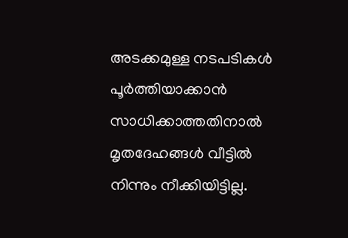അടക്കമുള്ള നടപടികൾ പൂർത്തിയാക്കാൻ സാധിക്കാത്തതിനാൽ മൃതദേഹങ്ങൾ വീട്ടിൽ നിന്നും നീക്കിയിട്ടില്ല.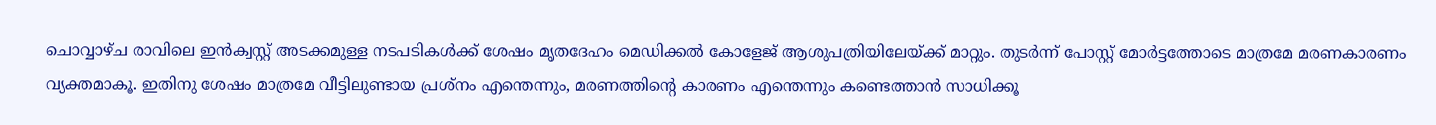ചൊവ്വാഴ്ച രാവിലെ ഇൻക്വസ്റ്റ് അടക്കമുള്ള നടപടികൾക്ക് ശേഷം മൃതദേഹം മെഡിക്കൽ കോളേജ് ആശുപത്രിയിലേയ്ക്ക് മാറ്റും. തുടർന്ന് പോസ്റ്റ് മോർട്ടത്തോടെ മാത്രമേ മരണകാരണം വ്യക്തമാകൂ. ഇതിനു ശേഷം മാത്രമേ വീട്ടിലുണ്ടായ പ്രശ്‌നം എന്തെന്നും, മരണത്തിന്റെ കാരണം എന്തെന്നും കണ്ടെത്താൻ സാധിക്കൂ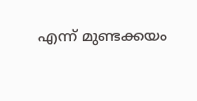എന്ന് മുണ്ടക്കയം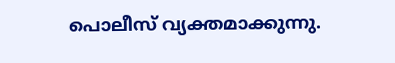പൊലീസ് വ്യക്തമാക്കുന്നു.